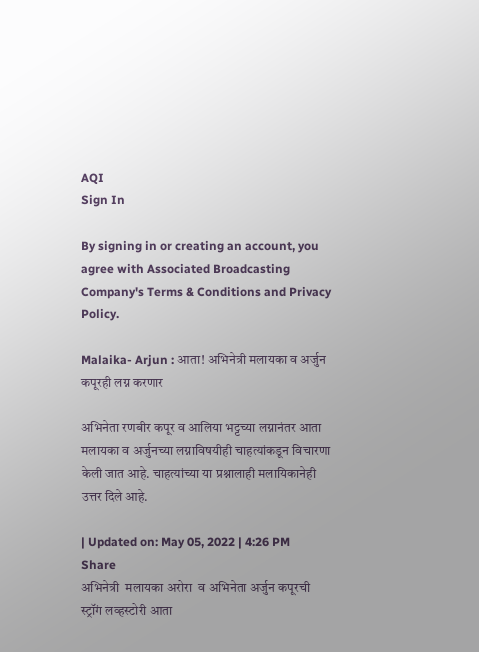AQI
Sign In

By signing in or creating an account, you agree with Associated Broadcasting Company's Terms & Conditions and Privacy Policy.

Malaika- Arjun : आता! अभिनेत्री मलायका व अर्जुन कपूरही लग्न करणार

अभिनेता रणबीर कपूर व आलिया भट्टच्या लग्नानंतर आता मलायका व अर्जुनच्या लग्नाविषयीही चाहत्यांकडून विचारणा केली जात आहे. चाहत्यांच्या या प्रश्नालाही मलायिकानेही उत्तर दिले आहे.

| Updated on: May 05, 2022 | 4:26 PM
Share
अभिनेत्री  मलायका अरोरा  व अभिनेता अर्जुन कपूरची  स्ट्रॉंग लव्हस्टोरी आता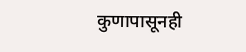कुणापासूनही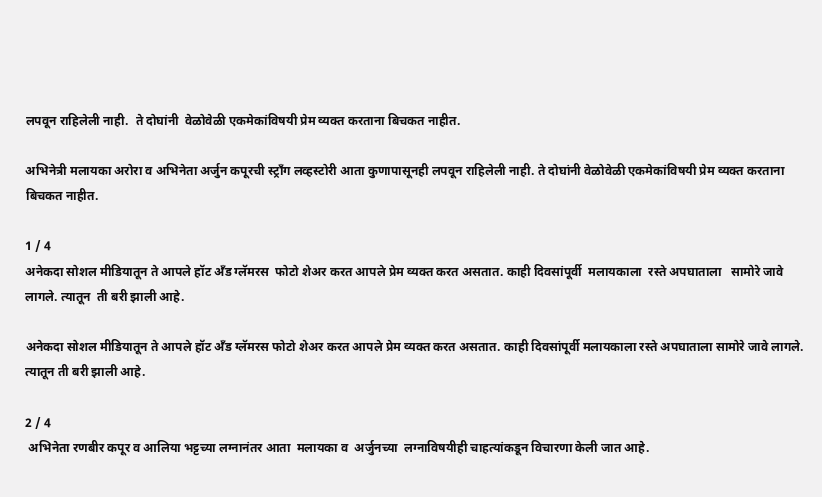लपवून राहिलेली नाही.  ते दोघांनी  वेळोवेळी एकमेकांविषयी प्रेम व्यक्त करताना बिचकत नाहीत.

अभिनेत्री मलायका अरोरा व अभिनेता अर्जुन कपूरची स्ट्रॉंग लव्हस्टोरी आता कुणापासूनही लपवून राहिलेली नाही. ते दोघांनी वेळोवेळी एकमेकांविषयी प्रेम व्यक्त करताना बिचकत नाहीत.

1 / 4
अनेकदा सोशल मीडियातून ते आपले हॉट अँड ग्लॅमरस  फोटो शेअर करत आपले प्रेम व्यक्त करत असतात. काही दिवसांपूर्वी  मलायकाला  रस्ते अपघाताला   सामोरे जावे लागले. त्यातून  ती बरी झाली आहे.

अनेकदा सोशल मीडियातून ते आपले हॉट अँड ग्लॅमरस फोटो शेअर करत आपले प्रेम व्यक्त करत असतात. काही दिवसांपूर्वी मलायकाला रस्ते अपघाताला सामोरे जावे लागले. त्यातून ती बरी झाली आहे.

2 / 4
 अभिनेता रणबीर कपूर व आलिया भट्टच्या लग्नानंतर आता  मलायका व  अर्जुनच्या  लग्नाविषयीही चाहत्यांकडून विचारणा केली जात आहे.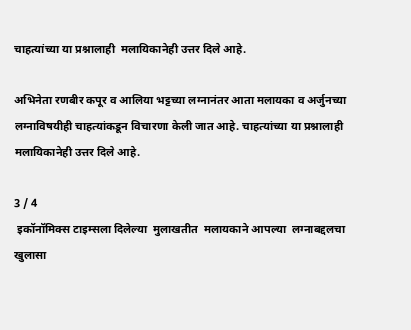चाहत्यांच्या या प्रश्नालाही  मलायिकानेही उत्तर दिले आहे.

अभिनेता रणबीर कपूर व आलिया भट्टच्या लग्नानंतर आता मलायका व अर्जुनच्या लग्नाविषयीही चाहत्यांकडून विचारणा केली जात आहे. चाहत्यांच्या या प्रश्नालाही मलायिकानेही उत्तर दिले आहे.

3 / 4
 इकॉनॉमिक्स टाइम्सला दिलेल्या  मुलाखतीत  मलायकाने आपल्या  लग्नाबद्दलचा खुलासा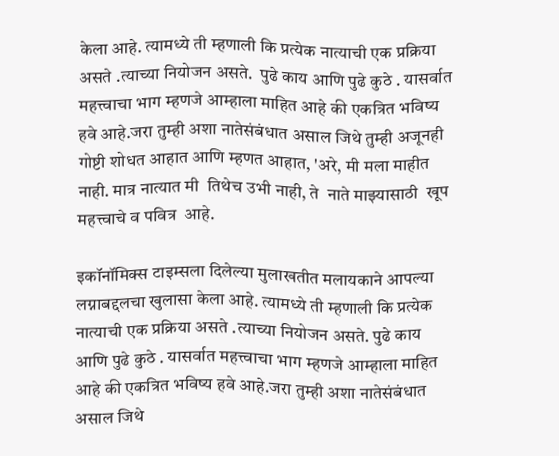केला आहे. त्यामध्ये ती म्हणाली कि प्रत्येक नात्याची एक प्रक्रिया असते .त्याच्या नियोजन असते.  पुढे काय आणि पुढे कुठे . यासर्वात महत्त्वाचा भाग म्हणजे आम्हाला माहित आहे की एकत्रित भविष्य हवे आहे.जरा तुम्ही अशा नातेसंबंधात असाल जिथे तुम्ही अजूनही गोष्टी शोधत आहात आणि म्हणत आहात, 'अरे, मी मला माहीत नाही. मात्र नात्यात मी  तिथेच उभी नाही, ते  नाते माझ्यासाठी  खूप महत्त्वाचे व पवित्र  आहे.

इकॉनॉमिक्स टाइम्सला दिलेल्या मुलाखतीत मलायकाने आपल्या लग्नाबद्दलचा खुलासा केला आहे. त्यामध्ये ती म्हणाली कि प्रत्येक नात्याची एक प्रक्रिया असते .त्याच्या नियोजन असते. पुढे काय आणि पुढे कुठे . यासर्वात महत्त्वाचा भाग म्हणजे आम्हाला माहित आहे की एकत्रित भविष्य हवे आहे.जरा तुम्ही अशा नातेसंबंधात असाल जिथे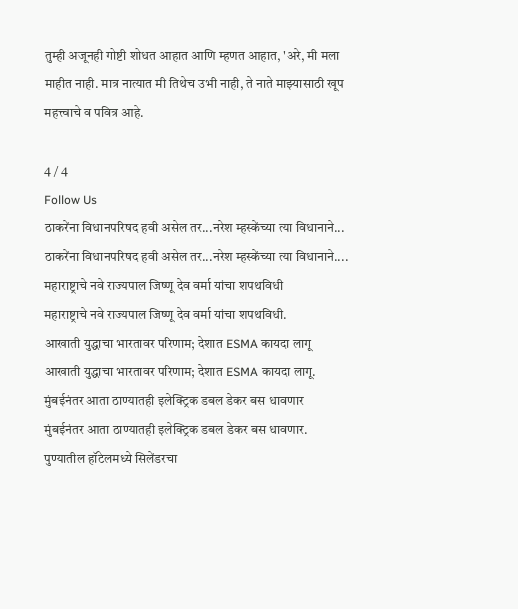तुम्ही अजूनही गोष्टी शोधत आहात आणि म्हणत आहात, 'अरे, मी मला माहीत नाही. मात्र नात्यात मी तिथेच उभी नाही, ते नाते माझ्यासाठी खूप महत्त्वाचे व पवित्र आहे.

4 / 4
Follow Us
ठाकरेंना विधानपरिषद हवी असेल तर...नरेश म्हस्केंच्या त्या विधानाने...
ठाकरेंना विधानपरिषद हवी असेल तर...नरेश म्हस्केंच्या त्या विधानाने....
महाराष्ट्राचे नवे राज्यपाल जिष्णू देव वर्मा यांचा शपथविधी
महाराष्ट्राचे नवे राज्यपाल जिष्णू देव वर्मा यांचा शपथविधी.
आखाती युद्धाचा भारतावर परिणाम; देशात ESMA कायदा लागू
आखाती युद्धाचा भारतावर परिणाम; देशात ESMA कायदा लागू.
मुंबईनंतर आता ठाण्यातही इलेक्ट्रिक डबल डेकर बस धावणार
मुंबईनंतर आता ठाण्यातही इलेक्ट्रिक डबल डेकर बस धावणार.
पुण्यातील हॉटेलमध्ये सिलेंडरचा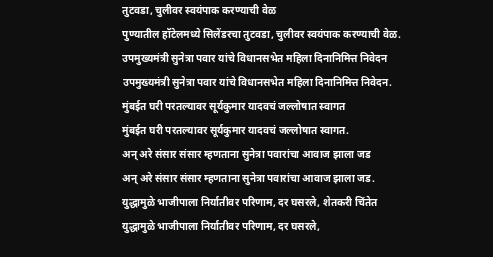तुटवडा, चुलीवर स्वयंपाक करण्याची वेळ
पुण्यातील हॉटेलमध्ये सिलेंडरचा तुटवडा, चुलीवर स्वयंपाक करण्याची वेळ.
उपमुख्यमंत्री सुनेत्रा पवार यांचे विधानसभेत महिला दिनानिमित्त निवेदन
उपमुख्यमंत्री सुनेत्रा पवार यांचे विधानसभेत महिला दिनानिमित्त निवेदन.
मुंबईत घरी परतल्यावर सूर्यकुमार यादवचं जल्लोषात स्वागत
मुंबईत घरी परतल्यावर सूर्यकुमार यादवचं जल्लोषात स्वागत.
अन् अरे संसार संसार म्हणताना सुनेत्रा पवारांचा आवाज झाला जड
अन् अरे संसार संसार म्हणताना सुनेत्रा पवारांचा आवाज झाला जड.
युद्धामुळे भाजीपाला निर्यातीवर परिणाम, दर घसरले, शेतकरी चिंतेत
युद्धामुळे भाजीपाला निर्यातीवर परिणाम, दर घसरले,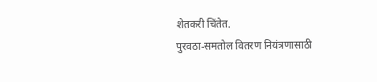शेतकरी चिंतेत.
पुरवठा-समतोल वितरण नियंत्रणासाठी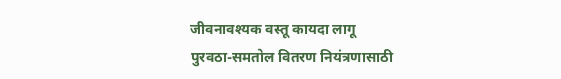जीवनावश्यक वस्तू कायदा लागू
पुरवठा-समतोल वितरण नियंत्रणासाठी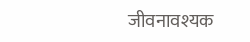जीवनावश्यक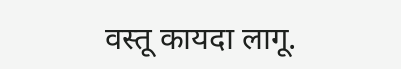वस्तू कायदा लागू.